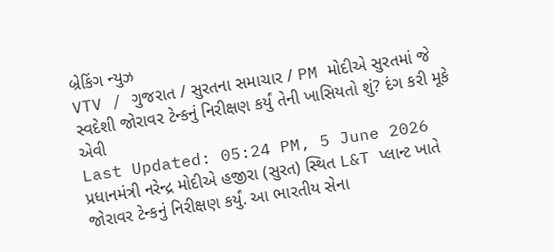બ્રેકિંગ ન્યુઝ
VTV / ગુજરાત / સુરતના સમાચાર / PM મોદીએ સુરતમાં જે સ્વદેશી જોરાવર ટેન્કનું નિરીક્ષણ કર્યું તેની ખાસિયતો શું? દંગ કરી મૂકે એવી
Last Updated: 05:24 PM, 5 June 2026
પ્રધાનમંત્રી નરેન્દ્ર મોદીએ હજીરા (સુરત) સ્થિત L&T પ્લાન્ટ ખાતે જોરાવર ટેન્કનું નિરીક્ષણ કર્યું. આ ભારતીય સેના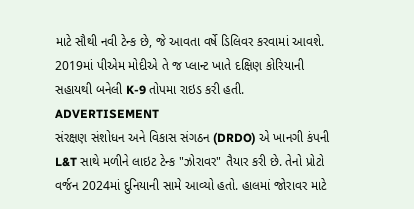માટે સૌથી નવી ટેન્ક છે, જે આવતા વર્ષે ડિલિવર કરવામાં આવશે. 2019માં પીએમ મોદીએ તે જ પ્લાન્ટ ખાતે દક્ષિણ કોરિયાની સહાયથી બનેલી K-9 તોપમા રાઇડ કરી હતી.
ADVERTISEMENT
સંરક્ષણ સંશોધન અને વિકાસ સંગઠન (DRDO) એ ખાનગી કંપની L&T સાથે મળીને લાઇટ ટેન્ક "ઝોરાવર" તૈયાર કરી છે. તેનો પ્રોટો વર્જન 2024માં દુનિયાની સામે આવ્યો હતો. હાલમાં જોરાવર માટે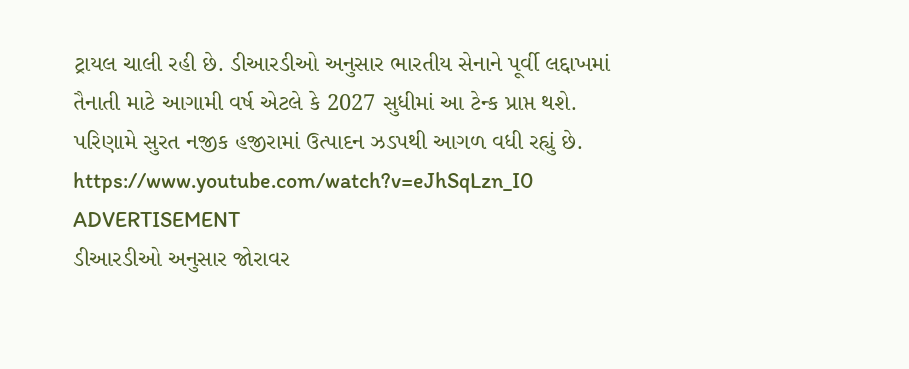ટ્રાયલ ચાલી રહી છે. ડીઆરડીઓ અનુસાર ભારતીય સેનાને પૂર્વી લદ્દાખમાં તૈનાતી માટે આગામી વર્ષ એટલે કે 2027 સુધીમાં આ ટેન્ક પ્રાપ્ત થશે. પરિણામે સુરત નજીક હજીરામાં ઉત્પાદન ઝડપથી આગળ વધી રહ્યું છે.
https://www.youtube.com/watch?v=eJhSqLzn_I0
ADVERTISEMENT
ડીઆરડીઓ અનુસાર જોરાવર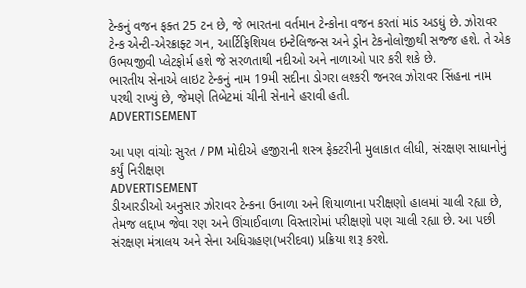ટેન્કનું વજન ફક્ત 25 ટન છે, જે ભારતના વર્તમાન ટેન્કોના વજન કરતાં માંડ અડધું છે. ઝોરાવર ટેન્ક એન્ટી-એરક્રાફ્ટ ગન, આર્ટિફિશિયલ ઇન્ટેલિજન્સ અને ડ્રોન ટેકનોલોજીથી સજ્જ હશે. તે એક ઉભયજીવી પ્લેટફોર્મ હશે જે સરળતાથી નદીઓ અને નાળાઓ પાર કરી શકે છે.
ભારતીય સેનાએ લાઇટ ટેન્કનું નામ 19મી સદીના ડોગરા લશ્કરી જનરલ ઝોરાવર સિંહના નામ પરથી રાખ્યું છે, જેમણે તિબેટમાં ચીની સેનાને હરાવી હતી.
ADVERTISEMENT

આ પણ વાંચોઃ સુરત / PM મોદીએ હજીરાની શસ્ત્ર ફેક્ટરીની મુલાકાત લીધી, સંરક્ષણ સાધાનોનું કર્યું નિરીક્ષણ
ADVERTISEMENT
ડીઆરડીઓ અનુસાર ઝોરાવર ટેન્કના ઉનાળા અને શિયાળાના પરીક્ષણો હાલમાં ચાલી રહ્યા છે, તેમજ લદ્દાખ જેવા રણ અને ઊંચાઈવાળા વિસ્તારોમાં પરીક્ષણો પણ ચાલી રહ્યા છે. આ પછી સંરક્ષણ મંત્રાલય અને સેના અધિગ્રહણ(ખરીદવા) પ્રક્રિયા શરૂ કરશે.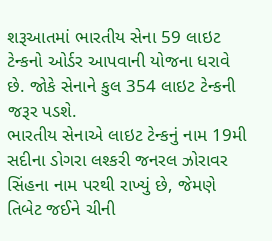શરૂઆતમાં ભારતીય સેના 59 લાઇટ ટેન્કનો ઓર્ડર આપવાની યોજના ધરાવે છે. જોકે સેનાને કુલ 354 લાઇટ ટેન્કની જરૂર પડશે.
ભારતીય સેનાએ લાઇટ ટેન્કનું નામ 19મી સદીના ડોગરા લશ્કરી જનરલ ઝોરાવર સિંહના નામ પરથી રાખ્યું છે, જેમણે તિબેટ જઈને ચીની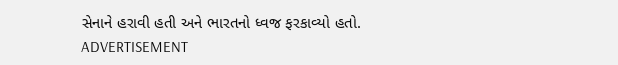સેનાને હરાવી હતી અને ભારતનો ધ્વજ ફરકાવ્યો હતો.
ADVERTISEMENT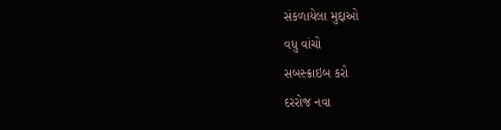સંકળાયેલા મુદ્દાઓ
વધુ વાંચો
સબસ્ક્રાઇબ કરો
દરરોજ નવા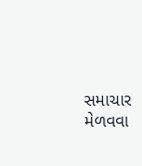સમાચાર મેળવવા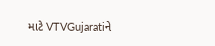માટે VTVGujaratiને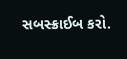સબસ્ક્રાઈબ કરો.